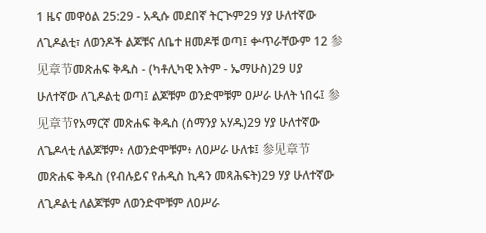1 ዜና መዋዕል 25:29 - አዲሱ መደበኛ ትርጒም29 ሃያ ሁለተኛው ለጊዶልቲ፣ ለወንዶች ልጆቹና ለቤተ ዘመዶቹ ወጣ፤ ቍጥራቸውም 12 参见章节መጽሐፍ ቅዱስ - (ካቶሊካዊ እትም - ኤማሁስ)29 ሀያ ሁለተኛው ለጊዶልቲ ወጣ፤ ልጆቹም ወንድሞቹም ዐሥራ ሁለት ነበሩ፤ 参见章节የአማርኛ መጽሐፍ ቅዱስ (ሰማንያ አሃዱ)29 ሃያ ሁለተኛው ለጌዶላቲ ለልጆቹም፥ ለወንድሞቹም፥ ለዐሥራ ሁለቱ፤ 参见章节መጽሐፍ ቅዱስ (የብሉይና የሐዲስ ኪዳን መጻሕፍት)29 ሃያ ሁለተኛው ለጊዶልቲ ለልጆቹም ለወንድሞቹም ለዐሥራ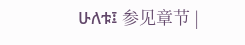ሁለቱ፤ 参见章节 |